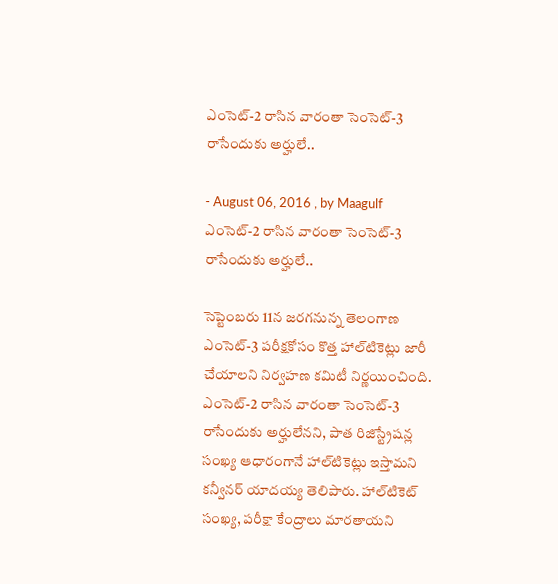ఎంసెట్‌-2 రాసిన వారంతా సెంసెట్‌-3 రాసేందుకు అర్హులే..

- August 06, 2016 , by Maagulf
ఎంసెట్‌-2 రాసిన వారంతా సెంసెట్‌-3 రాసేందుకు అర్హులే..

సెప్టెంబరు 11న జరగనున్న తెలంగాణ ఎంసెట్‌-3 పరీక్షకోసం కొత్త హాల్‌టికెట్లు జారీ చేయాలని నిర్వహణ కమిటీ నిర్ణయించింది. ఎంసెట్‌-2 రాసిన వారంతా సెంసెట్‌-3 రాసేందుకు అర్హులేనని, పాత రిజిస్ట్రేషన్ల సంఖ్య ఆధారంగానే హాల్‌టికెట్లు ఇస్తామని కన్వీనర్‌ యాదయ్య తెలిపారు. హాల్‌టికెట్‌ సంఖ్య, పరీక్షా కేంద్రాలు మారతాయని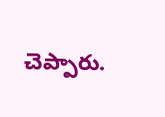చెప్పారు.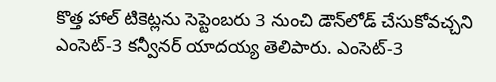కొత్త హాల్‌ టికెట్లను సెప్టెంబరు 3 నుంచి డౌన్‌లోడ్‌ చేసుకోవచ్చని ఎంసెట్‌-3 కన్వీనర్‌ యాదయ్య తెలిపారు. ఎంసెట్‌-3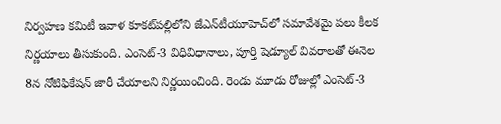నిర్వహణ కమిటీ ఇవాళ కూకట్‌పల్లిలోని జేఎన్‌టీయూహెచ్‌లో సమావేశమై పలు కీలక నిర్ణయాలు తీసుకుంది. ఎంసెట్‌-3 విధివిధానాలు, పూర్తి షెడ్యూల్‌ వివరాలతో ఈనెల 8న నోటిఫికేషన్‌ జారీ చేయాలని నిర్ణయించింది. రెండు మూడు రోజుల్లో ఎంసెట్‌-3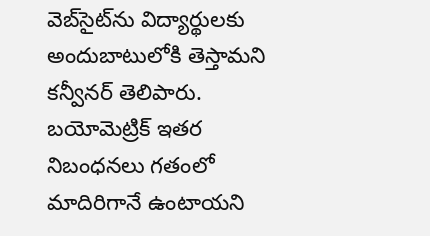వెబ్‌సైట్‌ను విద్యార్థులకు అందుబాటులోకి తెస్తామని కన్వీనర్‌ తెలిపారు. బయోమెట్రిక్‌ ఇతర నిబంధనలు గతంలో మాదిరిగానే ఉంటాయని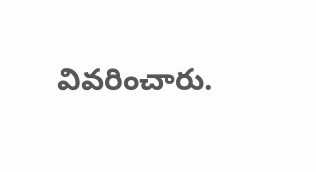వివరించారు.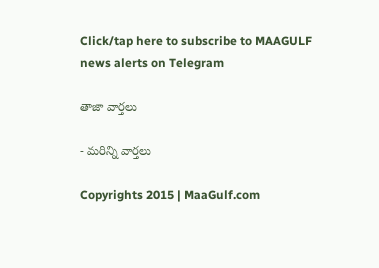Click/tap here to subscribe to MAAGULF news alerts on Telegram

తాజా వార్తలు

- మరిన్ని వార్తలు

Copyrights 2015 | MaaGulf.com